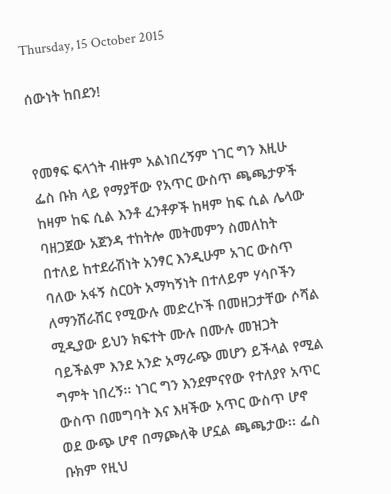Thursday, 15 October 2015

ሰውነት ከበደን!


የመፃፍ ፍላጎት ብዙም አልነበረኝም ነገር ግን እዚሁ ፌስ ቡክ ላይ የማያቸው የአጥር ውስጥ ጫጫታዎች ከዛም ከፍ ሲል እንቶ ፈንቶዎች ከዛም ከፍ ሲል ሌላው ባዘጋጀው አጀንዳ ተከትሎ መትመምን ስመለከት በተለይ ከተደራሽነት አንፃር እንዲሁም አገር ውስጥ ባለው አፋኝ ስርዐት አማካኝነት በተለይም ሃሳቦችን ለማንሸራሸር የሚውሉ መድረኮች በመዘጋታቸው ሶሻል ሚዲያው ይህን ክፍተት ሙሉ በሙሉ መዝጋት ባይችልም እንደ አንድ አማራጭ መሆን ይችላል የሚል ግምት ነበረኝ፡፡ ነገር ግን እንደምናየው የተለያየ አጥር ውስጥ በመግባት እና እዛችው አጥር ውስጥ ሆኖ ወደ ውጭ ሆኖ በማጮለቅ ሆኗል ጫጫታው፡፡ ፌስ ቡክም የዚህ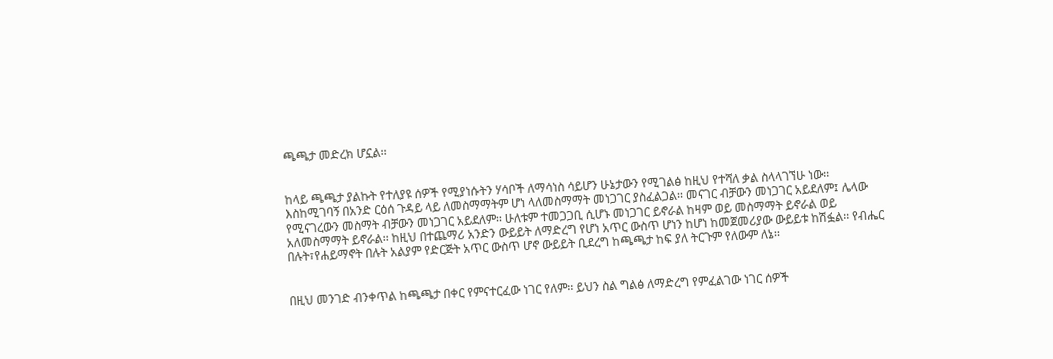ጫጫታ መድረክ ሆኗል፡፡


ከላይ ጫጫታ ያልኩት የተለያዩ ሰዎች የሚያነሱትን ሃሳቦች ለማሳነስ ሳይሆን ሁኔታውን የሚገልፅ ከዚህ የተሻለ ቃል ስላላገኘሁ ነው፡፡ እስከሚገባኝ በአንድ ርዕሰ ጉዳይ ላይ ለመስማማትም ሆነ ላለመስማማት መነጋገር ያስፈልጋል፡፡ መናገር ብቻውን መነጋገር አይደለም፤ ሌላው የሚናገረውን መስማት ብቻውን መነጋገር አይደለም፡፡ ሁለቱም ተመጋጋቢ ሲሆኑ መነጋገር ይኖራል ከዛም ወይ መስማማት ይኖራል ወይ አለመስማማት ይኖራል፡፡ ከዚህ በተጨማሪ አንድን ውይይት ለማድረግ የሆነ አጥር ውስጥ ሆነን ከሆነ ከመጀመሪያው ውይይቱ ከሽፏል፡፡ የብሔር በሉት፣የሐይማኖት በሉት አልያም የድርጅት አጥር ውስጥ ሆኖ ውይይት ቢደረግ ከጫጫታ ከፍ ያለ ትርጉም የለውም ለኔ፡፡


በዚህ መንገድ ብንቀጥል ከጫጫታ በቀር የምናተርፈው ነገር የለም፡፡ ይህን ስል ግልፅ ለማድረግ የምፈልገው ነገር ሰዎች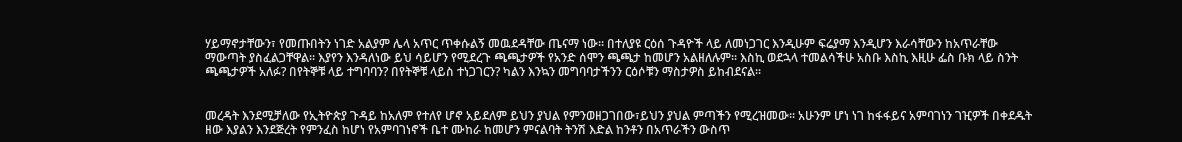ሃይማኖታቸውን፣ የመጡበትን ነገድ አልያም ሌላ አጥር ጥቀሱልኝ መዉደዳቸው ጤናማ ነው፡፡ በተለያዩ ርዕሰ ጉዳዮች ላይ ለመነጋገር እንዲሁም ፍሬያማ እንዲሆን እራሳቸውን ከአጥራቸው ማውጣት ያስፈልጋቸዋል፡፡ እያየን እንዳለነው ይህ ሳይሆን የሚደረጉ ጫጫታዎች የአንድ ሰሞን ጫጫታ ከመሆን አልዘለሉም፡፡ እስኪ ወደኋላ ተመልሳችሁ አስቡ እስኪ እዚሁ ፌስ ቡክ ላይ ስንት ጫጫታዎች አለፉ? በየትኞቹ ላይ ተግባባን? በየትኞቹ ላይስ ተነጋገርን? ካልን እንኳን መግባባታችንን ርዕሶቹን ማስታዎስ ይከብደናል፡፡


መረዳት እንደሚቻለው የኢትዮጵያ ጉዳይ ከአለም የተለየ ሆኖ አይደለም ይህን ያህል የምንወዘጋገበው፣ይህን ያህል ምጣችን የሚረዝመው፡፡ አሁንም ሆነ ነገ ከፋፋይና አምባገነን ገዢዎች በቀደዱት ዘው እያልን እንደጅረት የምንፈስ ከሆነ የአምባገነኖች ቤተ ሙከራ ከመሆን ምናልባት ትንሽ እድል ከንቶን በአጥራችን ውስጥ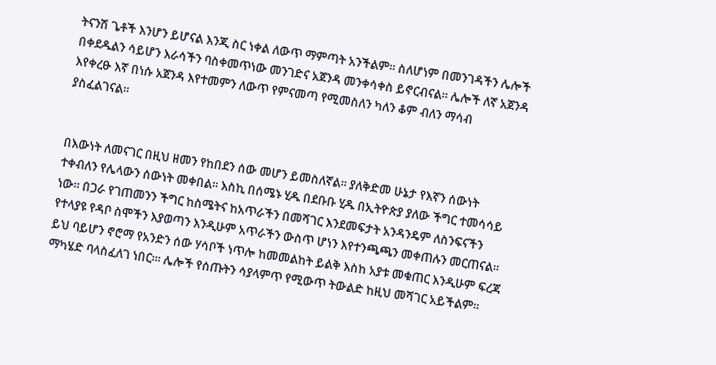ትናንሽ ጌቶች እንሆን ይሆናል እንጂ ስር ነቀል ለውጥ ማምጣት አንችልም፡፡ ስለሆነም በመንገዳችን ሌሎች በቀደዱልን ሳይሆን እራሳችን ባስቀመጥነው መንገድና አጀንዳ መንቀሳቀስ ይኖርብናል፡፡ ሌሎች ለኛ አጀንዳ እየቀረፁ እኛ በነሱ አጀንዳ እየተመምን ለውጥ የምናመጣ የሚመስለን ካለን ቆም ብለን ማሳብ ያስፈልገናል፡፡


በእውነት ለመናገር በዚህ ዘመን የከበደን ሰው መሆን ይመስለኛል፡፡ ያለቅድመ ሁኔታ የእኛን ሰውነት ተቀብለን የሌላውን ሰውነት መቀበል፡፡ እስኪ በሰሜኑ ሂዱ በደቡቡ ሂዱ በኢትዮጵያ ያለው ችግር ተመሳሳይ ነው፡፡ በጋራ የገጠመንን ችግር ከስሜትና ከአጥራችን በመሻገር እንደመፍታት አንዳንዴም ለስንፍናችን የተላያዩ የዳቦ ስሞችን እያወጣን እንዲሁም አጥራችን ውስጥ ሆነን እየተንጫጫን መቀጠሉን መርጠናል፡፡ ይህ ባይሆን ኖሮማ የአንድን ሰው ሃሳቦች ነጥሎ ከመመልከት ይልቅ እስከ አያቱ መቁጠር እንዲሁም ፍረጃ ማካሄድ ባላስፈለገ ነበር፡፡፡ ሌሎች የሰጡትን ሳያላምጥ የሚውጥ ትውልድ ከዚህ መሻገር አይችልም፡፡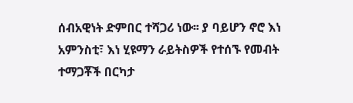ሰብአዊነት ድምበር ተሻጋሪ ነው፡፡ ያ ባይሆን ኖሮ እነ አምንስቲ፣ እነ ሂዩማን ራይትስዎች የተሰኙ የመብት ተማጋቾች በርካታ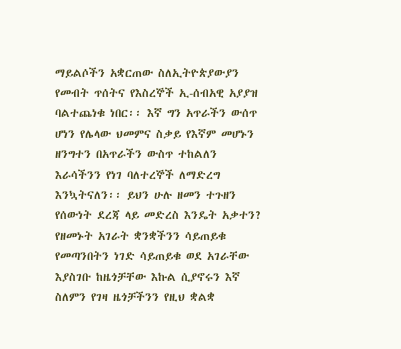ማይልሶችን አቋርጠው ስለኢትዮጵያውያን የመብት ጥሰትና የእስረኞች ኢ-ሰብአዊ አያያዝ ባልተጨነቁ ነበር፡፡ እኛ ግን አጥራችን ውሰጥ ሆነን የሌላው ህመምና ስቃይ የእኛም መሆኑን ዘንግተን በአጥራችን ውስጥ ተከልለን እራሳችንን የነገ ባለተረኞች ለማድረግ እንኳትናለን፡፡ ይህን ሁሉ ዘመን ተጉዘን የሰውነት ደረጃ ላይ መድረስ እንዴት አቃተን? የዘመኑት አገራት ቋንቋችንን ሳይጠይቁ የመጣንበትን ነገድ ሳይጠይቁ ወደ አገራቸው እያስገቡ ከዜጎቻቸው እኩል ሲያኖሩን እኛ ስለምን የገዛ ዜጎቻችንን የዚህ ቋልቋ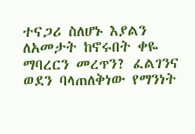ተናጋሪ ስለሆኑ እያልን ለአመታት ከኖሩበት ቀዬ ማባረርን መረጥን? ፈልገንና ወደን ባላጠለቅነው የማንነት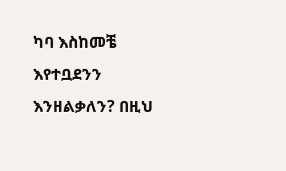ካባ እስከመቼ እየተቧደንን እንዘልቃለን? በዚህ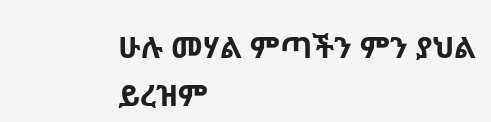ሁሉ መሃል ምጣችን ምን ያህል ይረዝም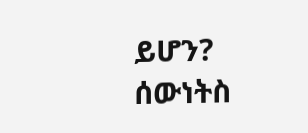ይሆን? ሰውነትስ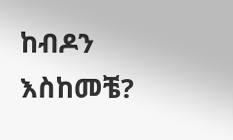ከብዶን እስከመቼ?